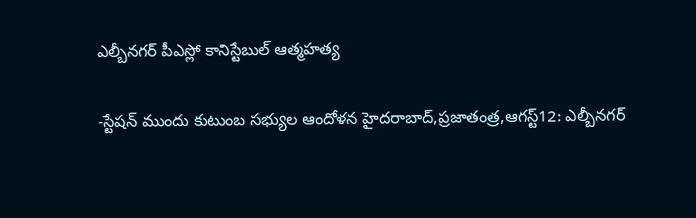ఎల్బీనగర్ పీఎస్లో కానిస్టేబుల్ ఆత్మహత్య

-స్టేషన్ ముందు కుటుంబ సభ్యుల ఆందోళన హైదరాబాద్,ప్రజాతంత్ర,ఆగస్ట్12: ఎల్బీనగర్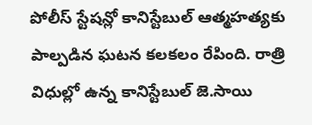పోలీస్ స్టేషన్లో కానిస్టేబుల్ ఆత్మహత్యకు పాల్పడిన ఘటన కలకలం రేపింది. రాత్రి విధుల్లో ఉన్న కానిస్టేబుల్ జె.సాయి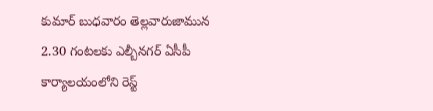కుమార్ బుధవారం తెల్లవారుజామున 2.30 గంటలకు ఎల్బీనగర్ ఏసీపీ కార్యాలయంలోని రెస్ట్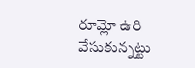రూమ్లో ఉరి వేసుకున్నట్టు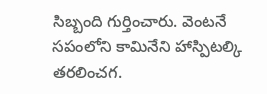సిబ్బంది గుర్తించారు. వెంటనే సపంలోని కామినేని హాస్పిటల్కి తరలించగ.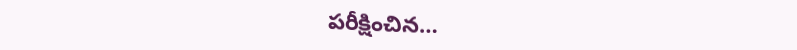పరీక్షించిన…